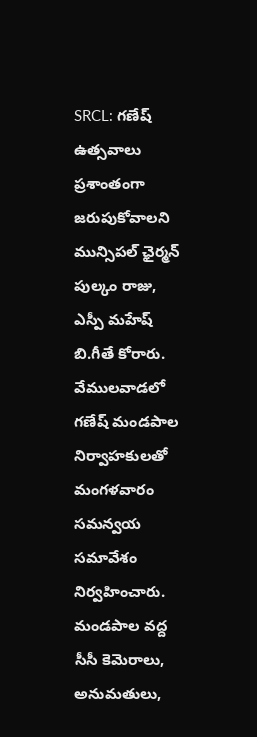SRCL: గణేష్ ఉత్సవాలు ప్రశాంతంగా జరుపుకోవాలని మున్సిపల్ ఛైర్మన్ పుల్కం రాజు, ఎస్పీ మహేష్ బి.గీతే కోరారు. వేములవాడలో గణేష్ మండపాల నిర్వాహకులతో మంగళవారం సమన్వయ సమావేశం నిర్వహించారు. మండపాల వద్ద సీసీ కెమెరాలు, అనుమతులు,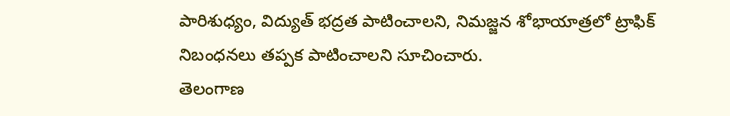పారిశుధ్యం, విద్యుత్ భద్రత పాటించాలని, నిమజ్జన శోభాయాత్రలో ట్రాఫిక్ నిబంధనలు తప్పక పాటించాలని సూచించారు.
తెలంగాణ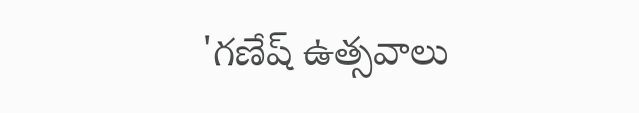'గణేష్ ఉత్సవాలు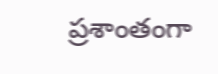ప్రశాంతంగా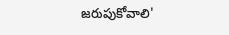జరుపుకోవాలి'